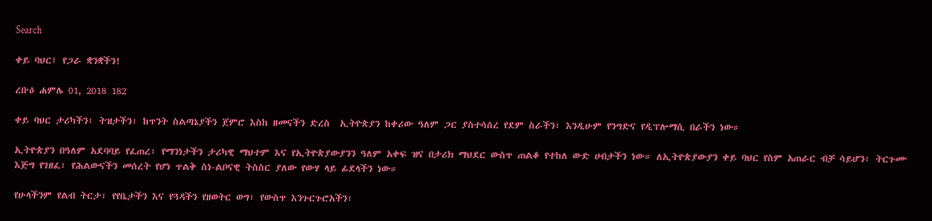Search

ቀይ ባህር፤ የጋራ ቋንቋችን!

ረቡዕ ሐምሌ 01, 2018 182

ቀይ ባህር ታሪካችን፣ ትዝታችን፣ ከጥንት ስልጣኔያችን ጀምሮ እስከ ዘመናችን ድረስ  ኢትዮጵያን ከቀሪው ዓለም ጋር ያስተሳሰረ የደም ስራችን፣ እንዲሁም የንግድና የዲፕሎማሲ በራችን ነው።

ኢትዮጵያን በዓለም አደባባይ የፈጠረ፣ የማንነታችን ታሪካዊ ማህተም እና የኢትዮጵያውያንን ዓለም አቀፍ ዝና በታሪክ ማህደር ውስጥ ጠልቆ የተከለ ውድ ሀብታችን ነው። ለኢትዮጵያውያን ቀይ ባህር የስም አጠራር ብቻ ሳይሆን፣ ትርጉሙ እጅግ የገዘፈ፣ የሕልውናችን መሰረት የሆነ ጥልቅ ስነ-ልቦናዊ ትስስር ያለው የውሃ ላይ ፊደላችን ነው።

የሁላችንም የልብ ትርታ፣ የየቤታችን እና የጓዳችን የዘወትር ወግ፣ የውስጥ እንጉርጉሮአችን፣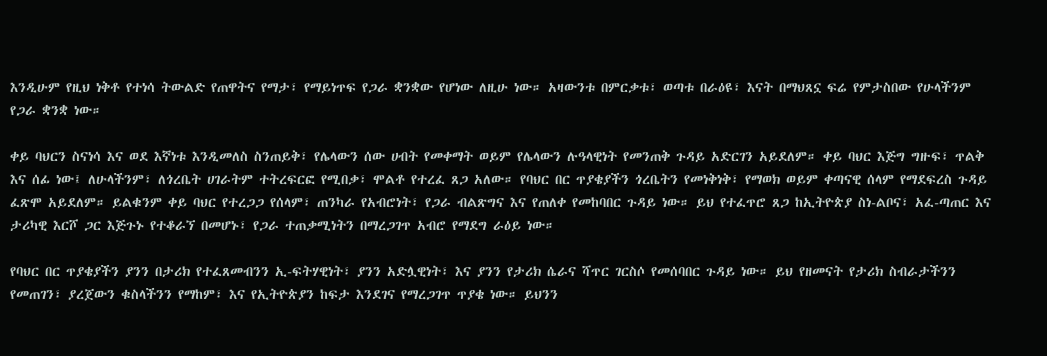እንዲሁም የዚህ ነቅቶ የተነሳ ትውልድ የጠዋትና የማታ፣ የማይነጥፍ የጋራ ቋንቋው የሆነው ለዚሁ ነው። አዛውንቱ በምርቃቱ፣ ወጣቱ በራዕዩ፣ እናት በማህጸኗ ፍሬ የምታስበው የሁላችንም የጋራ ቋንቋ ነው።

ቀይ ባህርን ስናነሳ እና ወደ እኛነቱ እንዲመለስ ስንጠይቅ፣ የሌላውን ሰው ሀብት የመቀማት ወይም የሌላውን ሉዓላዊነት የመንጠቅ ጉዳይ አድርገን አይደለም። ቀይ ባህር እጅግ ግዙፍ፣ ጥልቅ እና ሰፊ ነው፤ ለሁላችንም፣ ለጎረቤት ሀገራትም ተትረፍርፎ የሚበቃ፣ ሞልቶ የተረፈ ጸጋ አለው። የባህር በር ጥያቄያችን ጎረቤትን የመነቅነቅ፣ የማወክ ወይም ቀጣናዊ ሰላም የማደፍረስ ጉዳይ ፈጽሞ አይደለም። ይልቁንም ቀይ ባህር የተረጋጋ የሰላም፣ ጠንካራ የአብሮነት፣ የጋራ ብልጽግና እና የጠለቀ የመከባበር ጉዳይ ነው። ይህ የተፈጥሮ ጸጋ ከኢትዮጵያ ስነ-ልቦና፣ አፈ-ጣጠር እና ታሪካዊ እርሾ ጋር እጅጉኑ የተቆራኘ በመሆኑ፣ የጋራ ተጠቃሚነትን በማረጋገጥ አብሮ የማደግ ራዕይ ነው።

የባህር በር ጥያቄያችን ያንን በታሪክ የተፈጸመብንን ኢ-ፍትሃዊነት፣ ያንን አድሏዊነት፣ እና ያንን የታሪክ ሴራና ሻጥር ገርስሶ የመሰባበር ጉዳይ ነው። ይህ የዘመናት የታሪክ ስብራታችንን የመጠገን፣ ያረጀውን ቁስላችንን የማከም፣ እና የኢትዮጵያን ከፍታ እንደገና የማረጋገጥ ጥያቄ ነው። ይህንን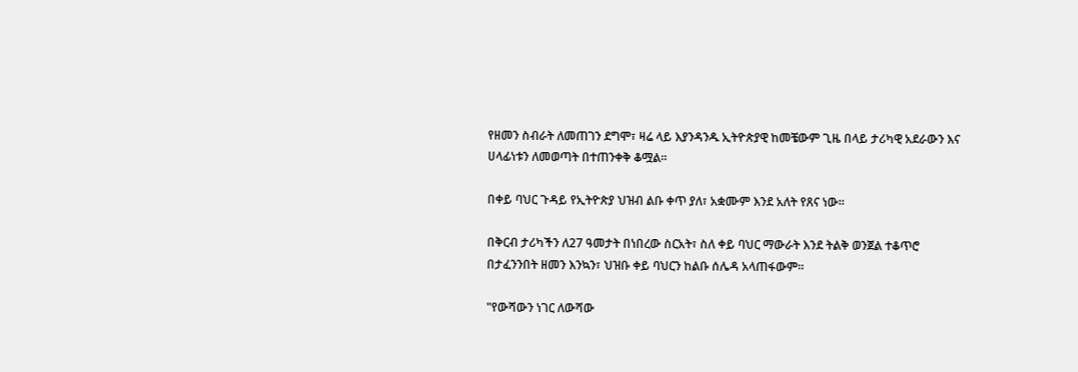የዘመን ስብራት ለመጠገን ደግሞ፣ ዛሬ ላይ እያንዳንዱ ኢትዮጵያዊ ከመቼውም ጊዜ በላይ ታሪካዊ አደራውን እና ሀላፊነቱን ለመወጣት በተጠንቀቅ ቆሟል።

በቀይ ባህር ጉዳይ የኢትዮጵያ ህዝብ ልቡ ቀጥ ያለ፣ አቋሙም እንደ አለት የጸና ነው።

በቅርብ ታሪካችን ለ27 ዓመታት በነበረው ስርአት፣ ስለ ቀይ ባህር ማውራት እንደ ትልቅ ወንጀል ተቆጥሮ በታፈንንበት ዘመን እንኳን፣ ህዝቡ ቀይ ባህርን ከልቡ ሰሌዳ አላጠፋውም።

"የውሻውን ነገር ለውሻው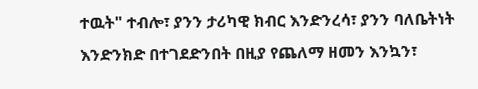ተዉት" ተብሎ፣ ያንን ታሪካዊ ክብር እንድንረሳ፣ ያንን ባለቤትነት እንድንክድ በተገደድንበት በዚያ የጨለማ ዘመን እንኳን፣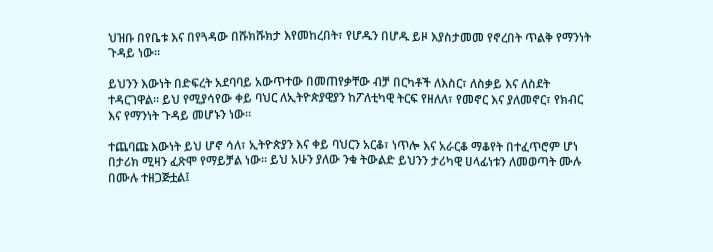ህዝቡ በየቤቱ እና በየጓዳው በሹክሹክታ እየመከረበት፣ የሆዱን በሆዱ ይዞ እያስታመመ የኖረበት ጥልቅ የማንነት ጉዳይ ነው።

ይህንን እውነት በድፍረት አደባባይ አውጥተው በመጠየቃቸው ብቻ በርካቶች ለእስር፣ ለስቃይ እና ለስደት ተዳርገዋል። ይህ የሚያሳየው ቀይ ባህር ለኢትዮጵያዊያን ከፖለቲካዊ ትርፍ የዘለለ፣ የመኖር እና ያለመኖር፣ የክብር እና የማንነት ጉዳይ መሆኑን ነው።

ተጨባጩ እውነት ይህ ሆኖ ሳለ፣ ኢትዮጵያን እና ቀይ ባህርን አርቆ፣ ነጥሎ እና አራርቆ ማቆየት በተፈጥሮም ሆነ በታሪክ ሚዛን ፈጽሞ የማይቻል ነው። ይህ አሁን ያለው ንቁ ትውልድ ይህንን ታሪካዊ ሀላፊነቱን ለመወጣት ሙሉ በሙሉ ተዘጋጅቷል፤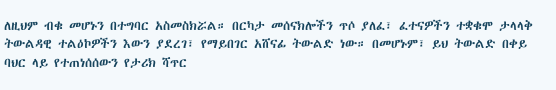ለዚህም ብቁ መሆኑን በተግባር አስመስክሯል። በርካታ መሰናክሎችን ጥሶ ያለፈ፣ ፈተናዎችን ተቋቁሞ ታላላቅ ትውልዳዊ ተልዕኮዎችን እውን ያደረገ፣ የማይበገር አሸናፊ ትውልድ ነው። በመሆኑም፣ ይህ ትውልድ በቀይ ባህር ላይ የተጠነሰሰውን የታሪክ ሻጥር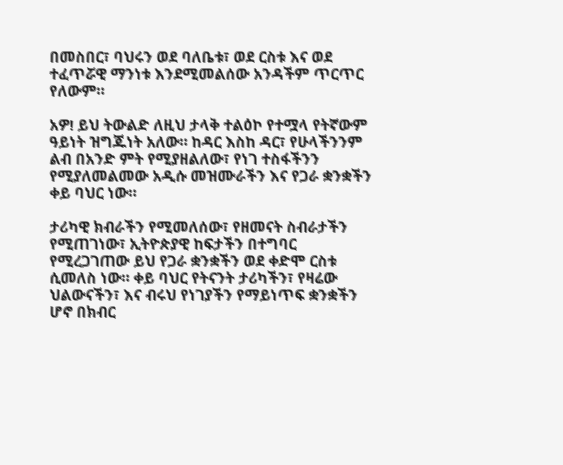በመስበር፣ ባህሩን ወደ ባለቤቱ፣ ወደ ርስቱ እና ወደ ተፈጥሯዊ ማንነቱ እንደሚመልሰው አንዳችም ጥርጥር የለውም።

አዎ! ይህ ትውልድ ለዚህ ታላቅ ተልዕኮ የተሟላ የትኛውም ዓይነት ዝግጁነት አለው። ከዳር እስከ ዳር፣ የሁላችንንም ልብ በአንድ ምት የሚያዘልለው፣ የነገ ተስፋችንን የሚያለመልመው አዲሱ መዝሙራችን እና የጋራ ቋንቋችን ቀይ ባህር ነው።

ታሪካዊ ክብራችን የሚመለሰው፣ የዘመናት ስብራታችን የሚጠገነው፣ ኢትዮጵያዊ ከፍታችን በተግባር የሚረጋገጠው ይህ የጋራ ቋንቋችን ወደ ቀድሞ ርስቱ ሲመለስ ነው። ቀይ ባህር የትናንት ታሪካችን፣ የዛሬው ህልውናችን፣ እና ብሩህ የነገያችን የማይነጥፍ ቋንቋችን ሆኖ በክብር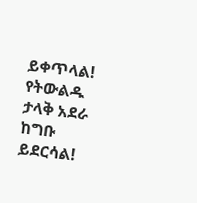ይቀጥላል! የትውልዱ ታላቅ አደራ ከግቡ ይደርሳል!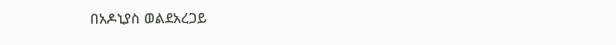በአዶኒያስ ወልደአረጋይ